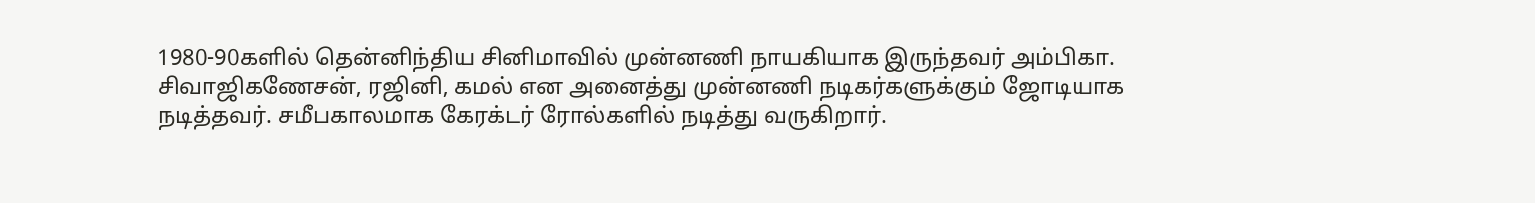1980-90களில் தென்னிந்திய சினிமாவில் முன்னணி நாயகியாக இருந்தவர் அம்பிகா. சிவாஜிகணேசன், ரஜினி, கமல் என அனைத்து முன்னணி நடிகர்களுக்கும் ஜோடியாக நடித்தவர். சமீபகாலமாக கேரக்டர் ரோல்களில் நடித்து வருகிறார்.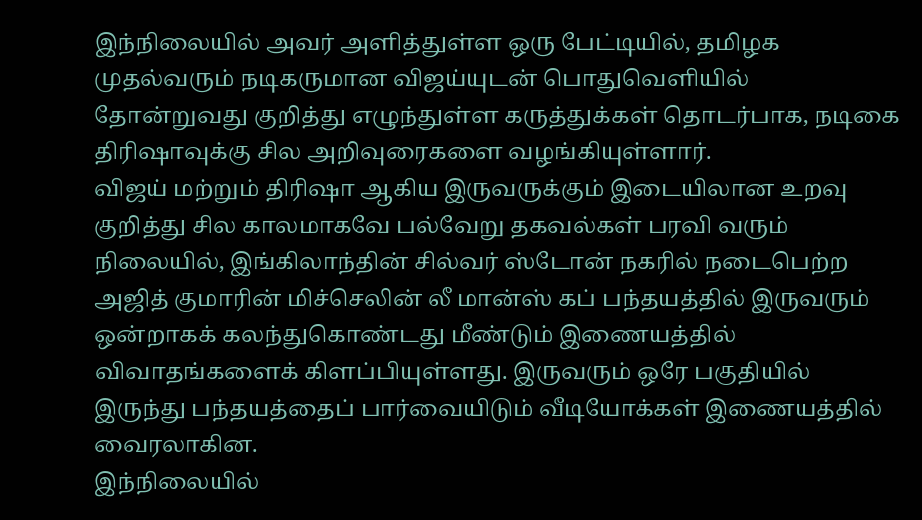இந்நிலையில் அவர் அளித்துள்ள ஒரு பேட்டியில், தமிழக முதல்வரும் நடிகருமான விஜய்யுடன் பொதுவெளியில் தோன்றுவது குறித்து எழுந்துள்ள கருத்துக்கள் தொடர்பாக, நடிகை திரிஷாவுக்கு சில அறிவுரைகளை வழங்கியுள்ளார்.
விஜய் மற்றும் திரிஷா ஆகிய இருவருக்கும் இடையிலான உறவு குறித்து சில காலமாகவே பல்வேறு தகவல்கள் பரவி வரும் நிலையில், இங்கிலாந்தின் சில்வர் ஸ்டோன் நகரில் நடைபெற்ற அஜித் குமாரின் மிச்செலின் லீ மான்ஸ் கப் பந்தயத்தில் இருவரும் ஒன்றாகக் கலந்துகொண்டது மீண்டும் இணையத்தில் விவாதங்களைக் கிளப்பியுள்ளது. இருவரும் ஒரே பகுதியில் இருந்து பந்தயத்தைப் பார்வையிடும் வீடியோக்கள் இணையத்தில் வைரலாகின.
இந்நிலையில்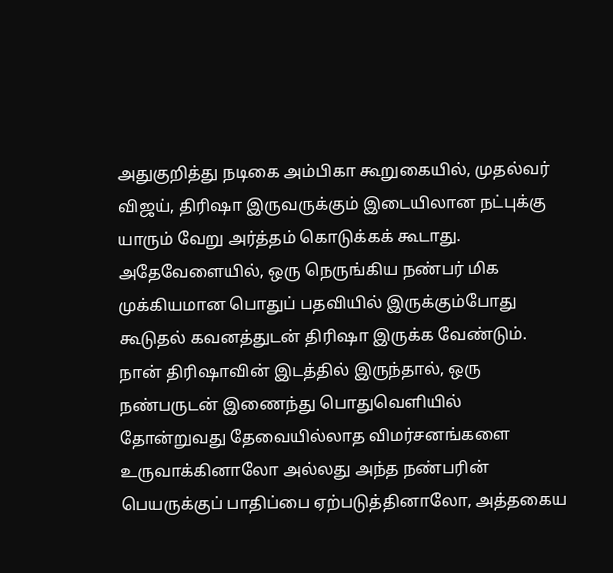அதுகுறித்து நடிகை அம்பிகா கூறுகையில், முதல்வர் விஜய், திரிஷா இருவருக்கும் இடையிலான நட்புக்கு யாரும் வேறு அர்த்தம் கொடுக்கக் கூடாது. அதேவேளையில், ஒரு நெருங்கிய நண்பர் மிக முக்கியமான பொதுப் பதவியில் இருக்கும்போது கூடுதல் கவனத்துடன் திரிஷா இருக்க வேண்டும்.
நான் திரிஷாவின் இடத்தில் இருந்தால், ஒரு நண்பருடன் இணைந்து பொதுவெளியில் தோன்றுவது தேவையில்லாத விமர்சனங்களை உருவாக்கினாலோ அல்லது அந்த நண்பரின் பெயருக்குப் பாதிப்பை ஏற்படுத்தினாலோ, அத்தகைய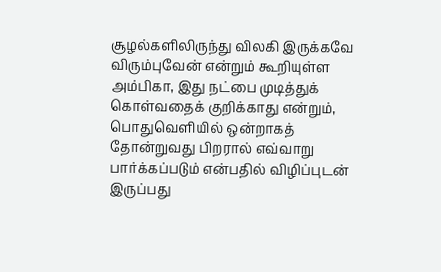சூழல்களிலிருந்து விலகி இருக்கவே விரும்புவேன் என்றும் கூறியுள்ள அம்பிகா, இது நட்பை முடித்துக் கொள்வதைக் குறிக்காது என்றும், பொதுவெளியில் ஒன்றாகத் தோன்றுவது பிறரால் எவ்வாறு பார்க்கப்படும் என்பதில் விழிப்புடன் இருப்பது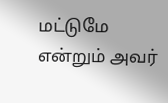மட்டுமே என்றும் அவர்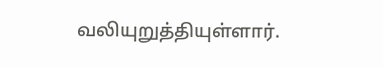வலியுறுத்தியுள்ளார்.